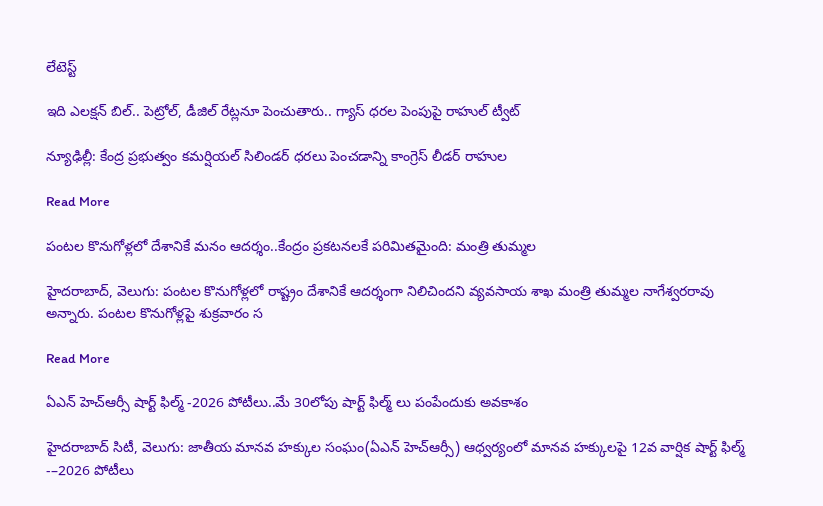లేటెస్ట్

ఇది ఎలక్షన్ బిల్.. పెట్రోల్, డీజిల్ రేట్లనూ పెంచుతారు.. గ్యాస్ ధరల పెంపుపై రాహుల్ ట్వీట్

న్యూఢిల్లీ: కేంద్ర ప్రభుత్వం కమర్షియల్‌‌ సిలిండర్‌‌ ధరలు పెంచడాన్ని కాంగ్రెస్‌‌ లీడర్‌‌‌‌ రాహుల

Read More

పంటల కొనుగోళ్లలో దేశానికే మనం ఆదర్శం..కేంద్రం ప్రకటనలకే పరిమితమైంది: మంత్రి తుమ్మల

హైదరాబాద్, వెలుగు: పంటల కొనుగోళ్లలో రాష్ట్రం దేశానికే ఆదర్శంగా నిలిచిందని వ్యవసాయ శాఖ మంత్రి తుమ్మల నాగేశ్వరరావు అన్నారు. పంటల కొనుగోళ్లపై శుక్రవారం స

Read More

ఏఎన్ హెచ్ఆర్సీ షార్ట్ ఫిల్మ్ -2026 పోటీలు..మే 30లోపు షార్ట్ ఫిల్మ్ లు పంపేందుకు అవకాశం

హైదరాబాద్ సిటీ, వెలుగు: జాతీయ మానవ హక్కుల సంఘం(ఏఎన్ హెచ్ఆర్సీ) ఆధ్వర్యంలో మానవ హక్కులపై 12వ వార్షిక షార్ట్ ఫిల్మ్ -–2026 పోటీలు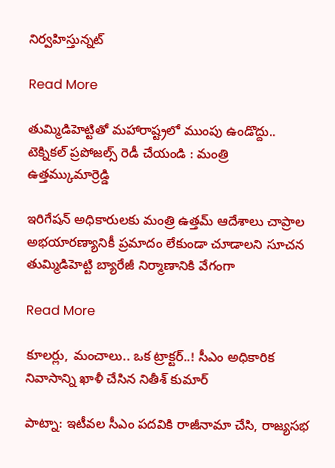నిర్వహిస్తున్నట్

Read More

తుమ్మిడిహెట్టితో మహారాష్ట్రలో ముంపు ఉండొద్దు.. టెక్నికల్ ప్రపోజల్స్ రెడీ చేయండి : మంత్రి ఉత్తమ్కుమార్రెడ్డి

ఇరిగేషన్ అధికారులకు మంత్రి ఉత్తమ్ ఆదేశాలు చాప్రాల అభయారణ్యానికీ ప్రమాదం లేకుండా చూడాలని సూచన  తుమ్మిడిహెట్టి బ్యారేజీ నిర్మాణానికి వేగంగా

Read More

కూలర్లు, మంచాలు.. ఒక ట్రాక్టర్..! సీఎం అధికారిక నివాసాన్ని ఖాళీ చేసిన నితీశ్ కుమార్

పాట్నా: ఇటీవల సీఎం పదవికి రాజీనామా చేసి, రాజ్యసభ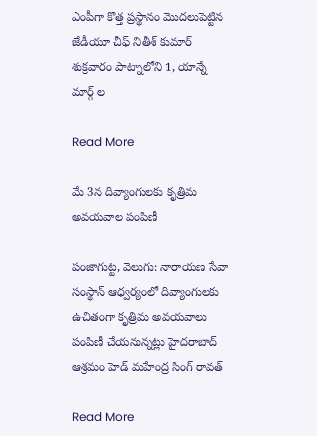ఎంపీగా కొత్త ప్రస్థానం మొదలుపెట్టిన జేడీయూ చీఫ్ నితీశ్ కుమార్ శుక్రవారం పాట్నాలోని 1, యాన్నే మార్గ్ ల

Read More

మే 3న దివ్యాంగులకు కృత్రిమ అవయవాల పంపిణీ

పంజాగుట్ట, వెలుగు: నారాయణ సేవా సంస్థాన్ ఆధ్వర్యంలో దివ్యాంగులకు ఉచితంగా కృత్రిమ అవయవాలు పంపిణీ చేయనున్నట్లు హైదరాబాద్ ఆశ్రమం హెడ్ మహేంద్ర సింగ్ రావత్

Read More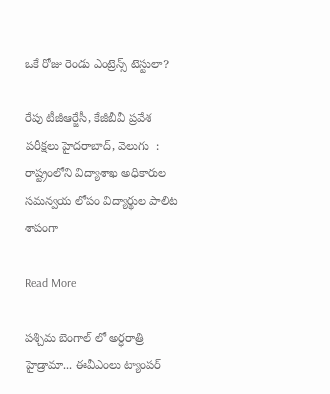ఒకే రోజు రెండు ఎంట్రెన్స్ టెస్టులా?

రేపు టీజీఆర్జేసీ, కేజీబీవీ ప్రవేశ పరీక్షలు హైదరాబాద్, వెలుగు  : రాష్ట్రంలోని విద్యాశాఖ అధికారుల సమన్వయ లోపం విద్యార్థుల పాలిట శాపంగా

Read More

పశ్చిమ బెంగాల్ లో అర్ధరాత్రి హైడ్రామా... ఈవీఎంలు ట్యాంపర్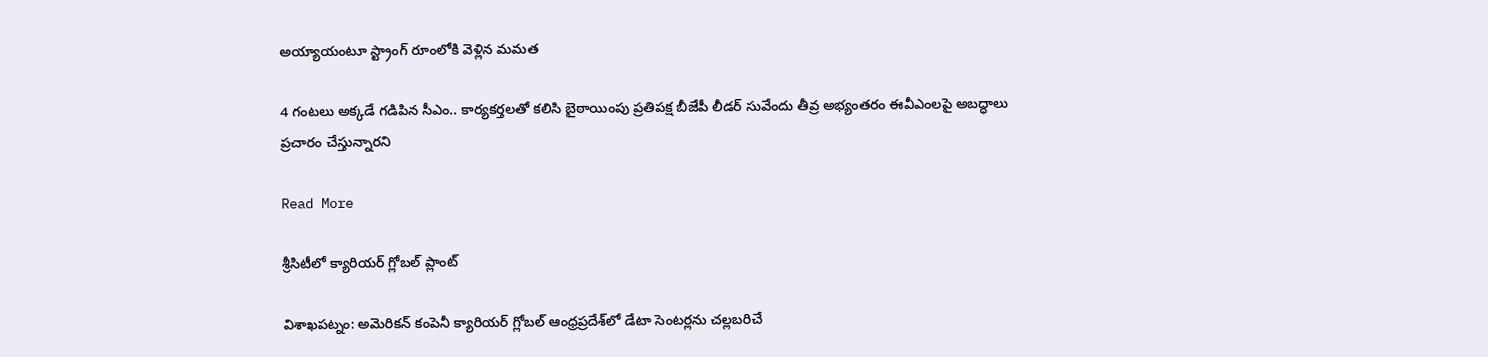అయ్యాయంటూ స్ట్రాంగ్ రూంలోకి వెళ్లిన మమత

4 గంటలు అక్కడే గడిపిన సీఎం.. కార్యకర్తలతో కలిసి బైఠాయింపు ప్రతిపక్ష బీజేపీ లీడర్ సువేందు తీవ్ర అభ్యంతరం ఈవీఎంలపై అబద్ధాలు ప్రచారం చేస్తున్నారని

Read More

శ్రీసిటీలో క్యారియర్ గ్లోబల్ ప్లాంట్‌

విశాఖపట్నం: అమెరికన్ కంపెనీ క్యారియర్‌ గ్లోబల్‌ ఆంధ్రప్రదేశ్‌లో డేటా సెంటర్లను చల్లబరిచే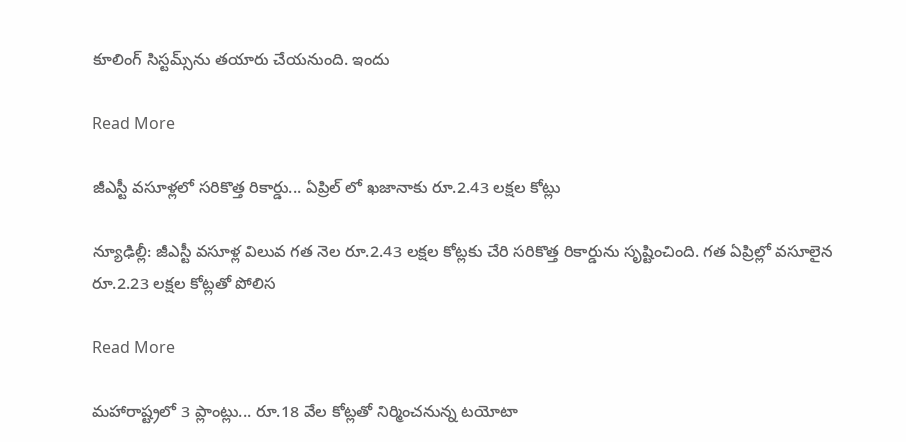కూలింగ్ సిస్టమ్స్‌ను తయారు చేయనుంది. ఇందు

Read More

జీఎస్టీ వసూళ్లలో సరికొత్త రికార్డు... ఏప్రిల్ లో ఖజానాకు రూ.2.43 లక్షల కోట్లు

న్యూఢిల్లీ: జీఎస్టీ వసూళ్ల విలువ గత నెల రూ.2.43 లక్షల కోట్లకు చేరి సరికొత్త రికార్డును సృష్టించింది. గత ఏప్రిల్లో వసూలైన రూ.2.23 లక్షల కోట్లతో పోలిస

Read More

మహారాష్ట్రలో 3 ప్లాంట్లు... రూ.18 వేల కోట్లతో నిర్మించనున్న టయోటా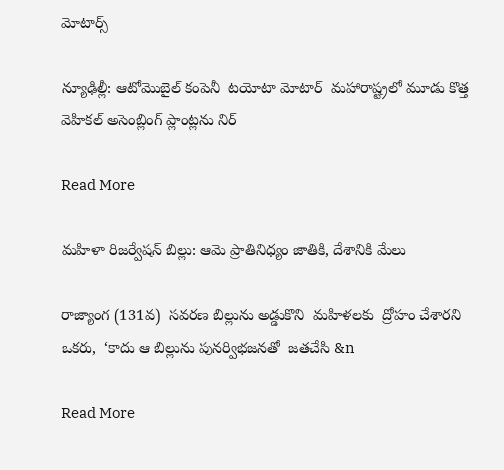మోటార్స్

న్యూఢిల్లీ: ఆటోమొబైల్ కంపెనీ  టయోటా మోటార్‌‌  మహారాష్ట్రలో మూడు కొత్త వెహికల్‌‌ అసెంబ్లింగ్‌‌ ప్లాంట్లను నిర్

Read More

మహిళా రిజర్వేషన్ బిల్లు: ఆమె ప్రాతినిధ్యం జాతికి, దేశానికి మేలు

రాజ్యాంగ (131వ)  సవరణ బిల్లును అడ్డుకొని  మహిళలకు  ద్రోహం చేశారని  ఒకరు,  ‘కాదు ఆ బిల్లును పునర్విభజనతో  జతచేసి &n

Read More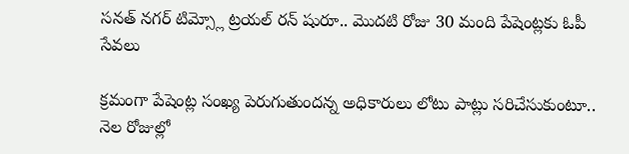సనత్ నగర్ టిమ్స్లో ట్రయల్ రన్ షురూ.. మొదటి రోజు 30 మంది పేషెంట్లకు ఓపీ సేవలు

క్రమంగా పేషెంట్ల సంఖ్య పెరుగుతుందన్న అధికారులు లోటు పాట్లు సరిచేసుకుంటూ.. నెల రోజుల్లో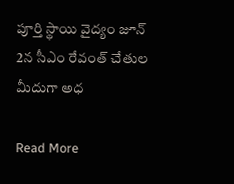పూర్తి స్థాయి వైద్యం జూన్ 2న సీఎం రేవంత్ చేతుల మీదుగా అధ

Read More